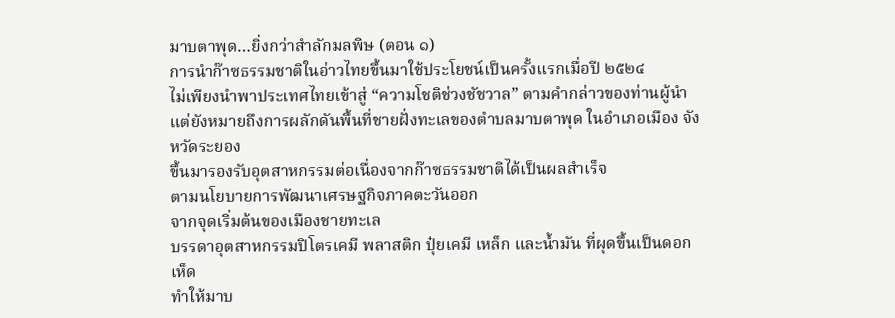มาบตาพุด…ยิ่งกว่าสำลักมลพิษ (ตอน ๑)
การนำก๊าซธรรมชาติในอ่าวไทยขึ้นมาใช้ประโยชน์เป็นครั้งแรกเมื่อปี ๒๕๒๔
ไม่เพียงนำพาประเทศไทยเข้าสู่ “ความโชติช่วงชัชวาล” ตามคำกล่าวของท่านผู้นำ
แต่ยังหมายถึงการผลักดันพื้นที่ชายฝั่งทะเลของตำบลมาบตาพุด ในอำเภอเมือง จังหวัดระยอง
ขึ้นมารองรับอุตสาหกรรมต่อเนื่องจากก๊าซธรรมชาติได้เป็นผลสำเร็จ
ตามนโยบายการพัฒนาเศรษฐกิจภาคตะวันออก
จากจุดเริ่มต้นของเมืองชายทะเล
บรรดาอุตสาหกรรมปิโตรเคมี พลาสติก ปุ๋ยเคมี เหล็ก และน้ำมัน ที่ผุดขึ้นเป็นดอกเห็ด
ทำให้มาบ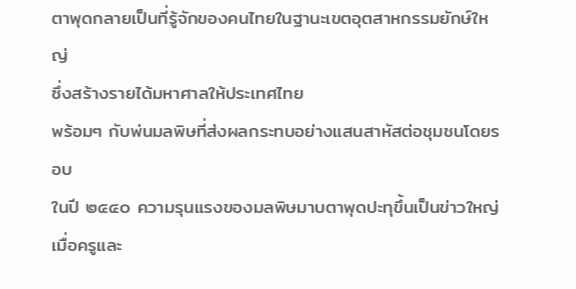ตาพุดกลายเป็นที่รู้จักของคนไทยในฐานะเขตอุตสาหกรรมยักษ์ใหญ่
ซึ่งสร้างรายได้มหาศาลให้ประเทศไทย
พร้อมๆ กับพ่นมลพิษที่ส่งผลกระทบอย่างแสนสาหัสต่อชุมชนโดยรอบ
ในปี ๒๕๔๐ ความรุนแรงของมลพิษมาบตาพุดปะทุขึ้นเป็นข่าวใหญ่
เมื่อครูและ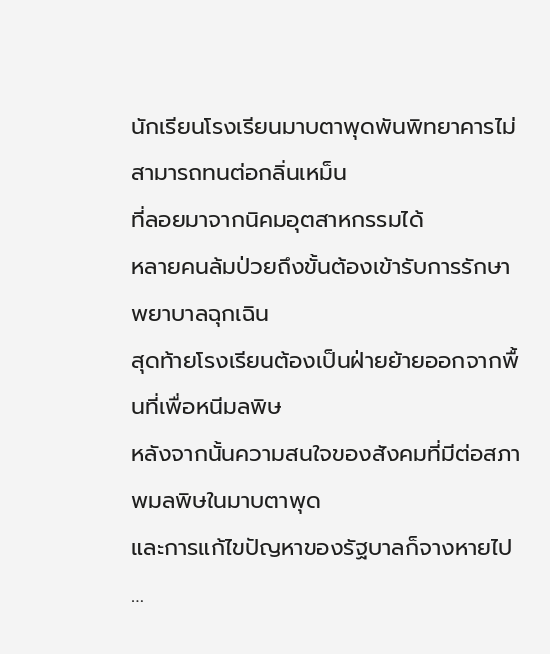นักเรียนโรงเรียนมาบตาพุดพันพิทยาคารไม่สามารถทนต่อกลิ่นเหม็น
ที่ลอยมาจากนิคมอุตสาหกรรมได้
หลายคนล้มป่วยถึงขั้นต้องเข้ารับการรักษาพยาบาลฉุกเฉิน
สุดท้ายโรงเรียนต้องเป็นฝ่ายย้ายออกจากพื้นที่เพื่อหนีมลพิษ
หลังจากนั้นความสนใจของสังคมที่มีต่อสภาพมลพิษในมาบตาพุด
และการแก้ไขปัญหาของรัฐบาลก็จางหายไป
…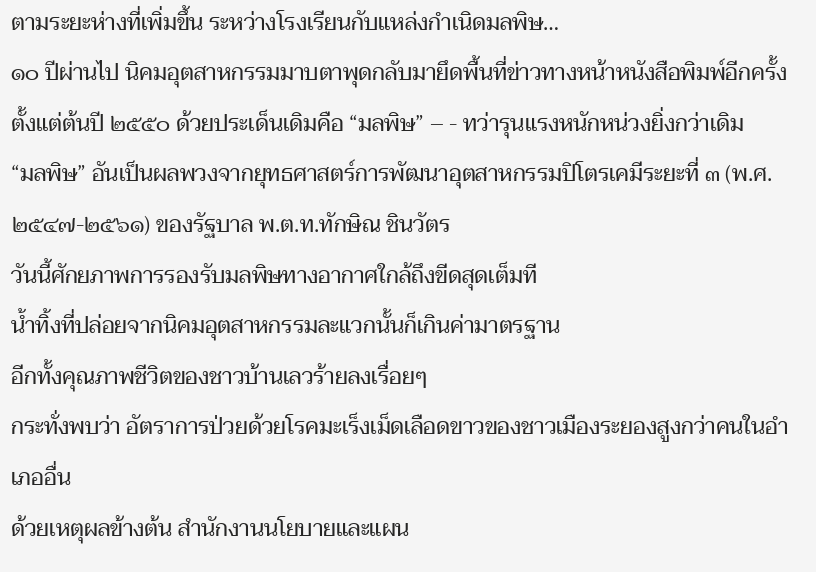ตามระยะห่างที่เพิ่มขึ้น ระหว่างโรงเรียนกับแหล่งกำเนิดมลพิษ…
๑๐ ปีผ่านไป นิคมอุตสาหกรรมมาบตาพุดกลับมายึดพื้นที่ข่าวทางหน้าหนังสือพิมพ์อีกครั้ง
ตั้งแต่ต้นปี ๒๕๕๐ ด้วยประเด็นเดิมคือ “มลพิษ” – - ทว่ารุนแรงหนักหน่วงยิ่งกว่าเดิม
“มลพิษ” อันเป็นผลพวงจากยุทธศาสตร์การพัฒนาอุตสาหกรรมปิโตรเคมีระยะที่ ๓ (พ.ศ. ๒๕๔๗-๒๕๖๑) ของรัฐบาล พ.ต.ท.ทักษิณ ชินวัตร
วันนี้ศักยภาพการรองรับมลพิษทางอากาศใกล้ถึงขีดสุดเต็มที
น้ำทิ้งที่ปล่อยจากนิคมอุตสาหกรรมละแวกนั้นก็เกินค่ามาตรฐาน
อีกทั้งคุณภาพชีวิตของชาวบ้านเลวร้ายลงเรื่อยๆ
กระทั่งพบว่า อัตราการป่วยด้วยโรคมะเร็งเม็ดเลือดขาวของชาวเมืองระยองสูงกว่าคนในอำเภออื่น
ด้วยเหตุผลข้างต้น สำนักงานนโยบายและแผน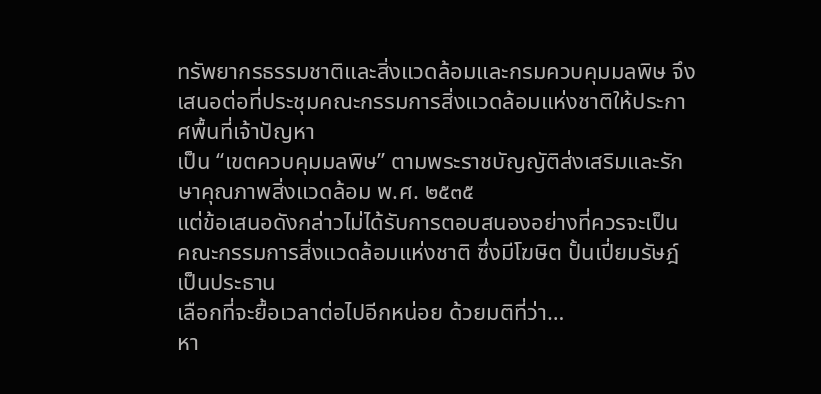ทรัพยากรธรรมชาติและสิ่งแวดล้อมและกรมควบคุมมลพิษ จึงเสนอต่อที่ประชุมคณะกรรมการสิ่งแวดล้อมแห่งชาติให้ประกาศพื้นที่เจ้าปัญหา
เป็น “เขตควบคุมมลพิษ” ตามพระราชบัญญัติส่งเสริมและรักษาคุณภาพสิ่งแวดล้อม พ.ศ. ๒๕๓๕
แต่ข้อเสนอดังกล่าวไม่ได้รับการตอบสนองอย่างที่ควรจะเป็น
คณะกรรมการสิ่งแวดล้อมแห่งชาติ ซึ่งมีโฆษิต ปั้นเปี่ยมรัษฎ์ เป็นประธาน
เลือกที่จะยื้อเวลาต่อไปอีกหน่อย ด้วยมติที่ว่า…
หา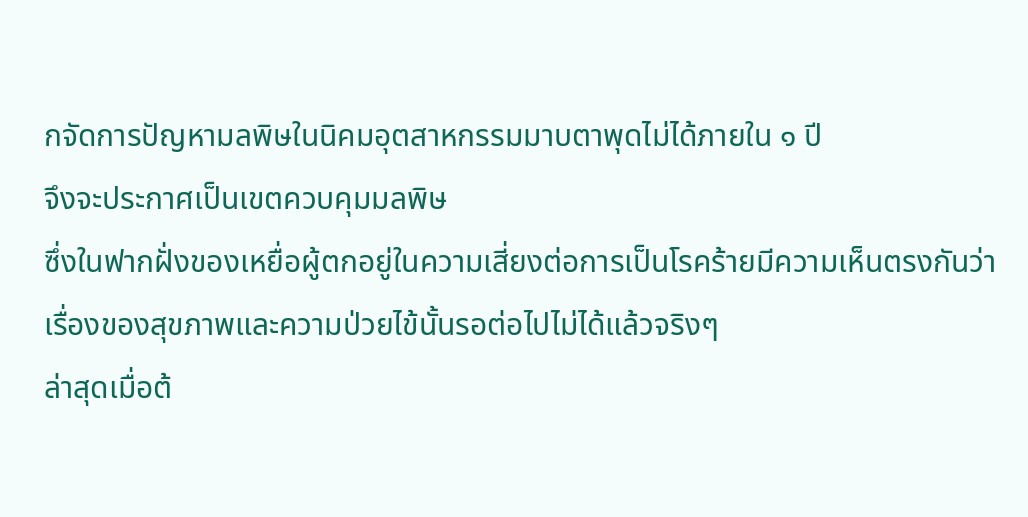กจัดการปัญหามลพิษในนิคมอุตสาหกรรมมาบตาพุดไม่ได้ภายใน ๑ ปี
จึงจะประกาศเป็นเขตควบคุมมลพิษ
ซึ่งในฟากฝั่งของเหยื่อผู้ตกอยู่ในความเสี่ยงต่อการเป็นโรคร้ายมีความเห็นตรงกันว่า
เรื่องของสุขภาพและความป่วยไข้นั้นรอต่อไปไม่ได้แล้วจริงๆ
ล่าสุดเมื่อต้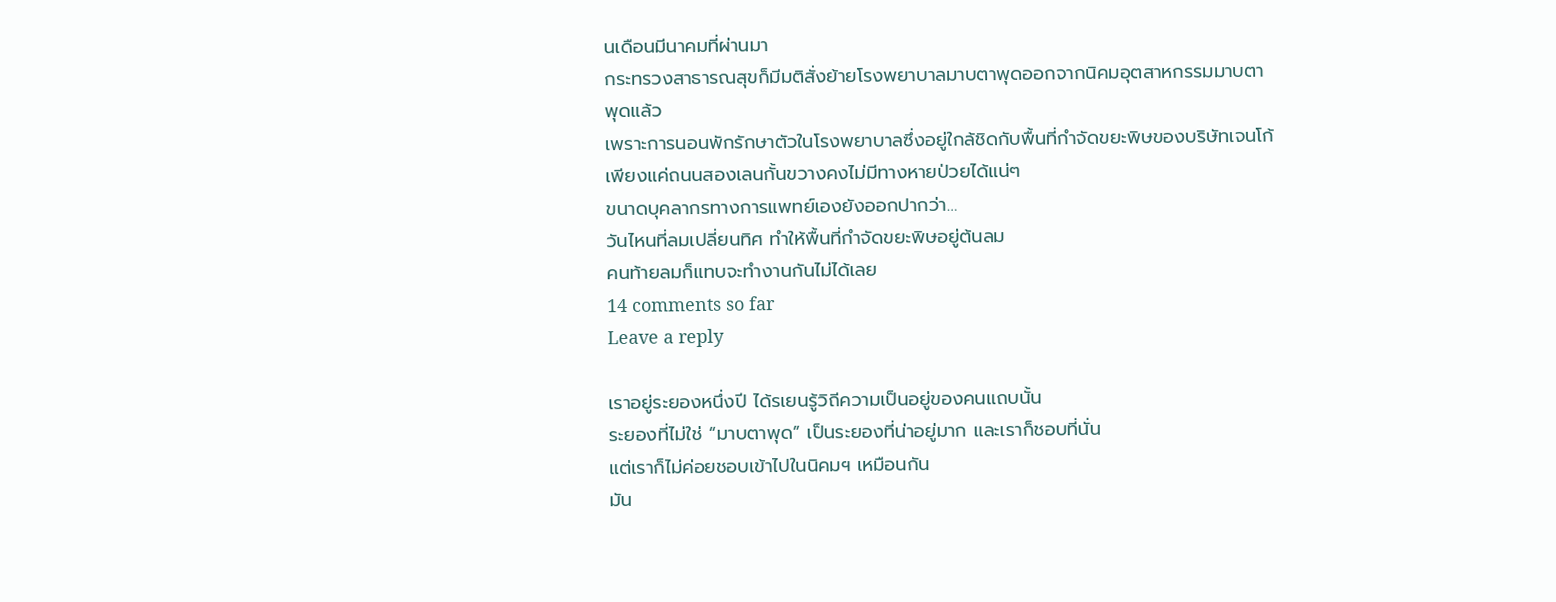นเดือนมีนาคมที่ผ่านมา
กระทรวงสาธารณสุขก็มีมติสั่งย้ายโรงพยาบาลมาบตาพุดออกจากนิคมอุตสาหกรรมมาบตาพุดแล้ว
เพราะการนอนพักรักษาตัวในโรงพยาบาลซึ่งอยู่ใกล้ชิดกับพื้นที่กำจัดขยะพิษของบริษัทเจนโก้เพียงแค่ถนนสองเลนกั้นขวางคงไม่มีทางหายป่วยได้แน่ๆ
ขนาดบุคลากรทางการแพทย์เองยังออกปากว่า…
วันไหนที่ลมเปลี่ยนทิศ ทำให้พื้นที่กำจัดขยะพิษอยู่ต้นลม
คนท้ายลมก็แทบจะทำงานกันไม่ได้เลย
14 comments so far
Leave a reply

เราอยู่ระยองหนึ่งปี ได้รเยนรู้วิถีความเป็นอยู่ของคนแถบนั้น
ระยองที่ไม่ใช่ “มาบตาพุด” เป็นระยองที่น่าอยู่มาก และเราก็ชอบที่นั่น
แต่เราก็ไม่ค่อยชอบเข้าไปในนิคมฯ เหมือนกัน
มัน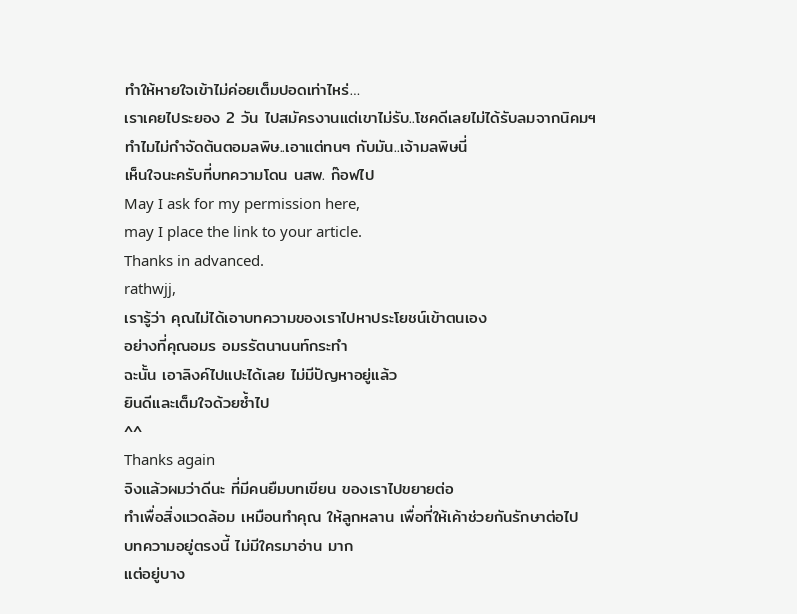ทำให้หายใจเข้าไม่ค่อยเต็มปอดเท่าไหร่…
เราเคยไประยอง 2 วัน ไปสมัครงานแต่เขาไม่รับ..โชคดีเลยไม่ได้รับลมจากนิคมฯ
ทำไมไม่กำจัดต้นตอมลพิษ..เอาแต่ทนๆ กับมัน..เจ้ามลพิษนี่
เห็นใจนะครับที่บทความโดน นสพ. ก๊อฟไป
May I ask for my permission here,
may I place the link to your article.
Thanks in advanced.
rathwjj,
เรารู้ว่า คุณไม่ได้เอาบทความของเราไปหาประโยชน์เข้าตนเอง
อย่างที่คุณอมร อมรรัตนานนท์กระทำ
ฉะนั้น เอาลิงค์ไปแปะได้เลย ไม่มีปัญหาอยู่แล้ว
ยินดีและเต็มใจด้วยซ้ำไป
^^
Thanks again
จิงแล้วผมว่าดีนะ ที่มีคนยืมบทเขียน ของเราไปขยายต่อ
ทำเพื่อสิ่งแวดล้อม เหมือนทำคุณ ให้ลูกหลาน เพื่อที่ให้เค้าช่วยกันรักษาต่อไป
บทความอยู่ตรงนี้ ไม่มีใครมาอ่าน มาก
แต่อยู่บาง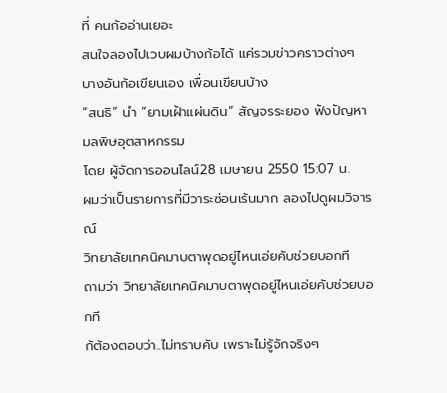ที่ คนก้ออ่านเยอะ
สนใจลองไปเวบผมบ้างก้อได้ แค่รวมข่าวคราวต่างๆ
บางอันก้อเขียนเอง เพื่อนเขียนบ้าง
“สนธิ” นำ “ยามเฝ้าแผ่นดิน” สัญจรระยอง ฟังปัญหามลพิษอุตสาหกรรม
โดย ผู้จัดการออนไลน์28 เมษายน 2550 15:07 น.
ผมว่าเป็นรายการที่มีวาระซ่อนเร้นมาก ลองไปดูผมวิจารณ์
วิทยาลัยเทคนิคมาบตาพุดอยู่ไหนเอ่ยคับช่วยบอกที
ถามว่า วิทยาลัยเทคนิคมาบตาพุดอยู่ไหนเอ่ยคับช่วยบอกที
ก้ต้องตอบว่า..ไม่ทราบคับ เพราะไม่รู้จักจริงๆ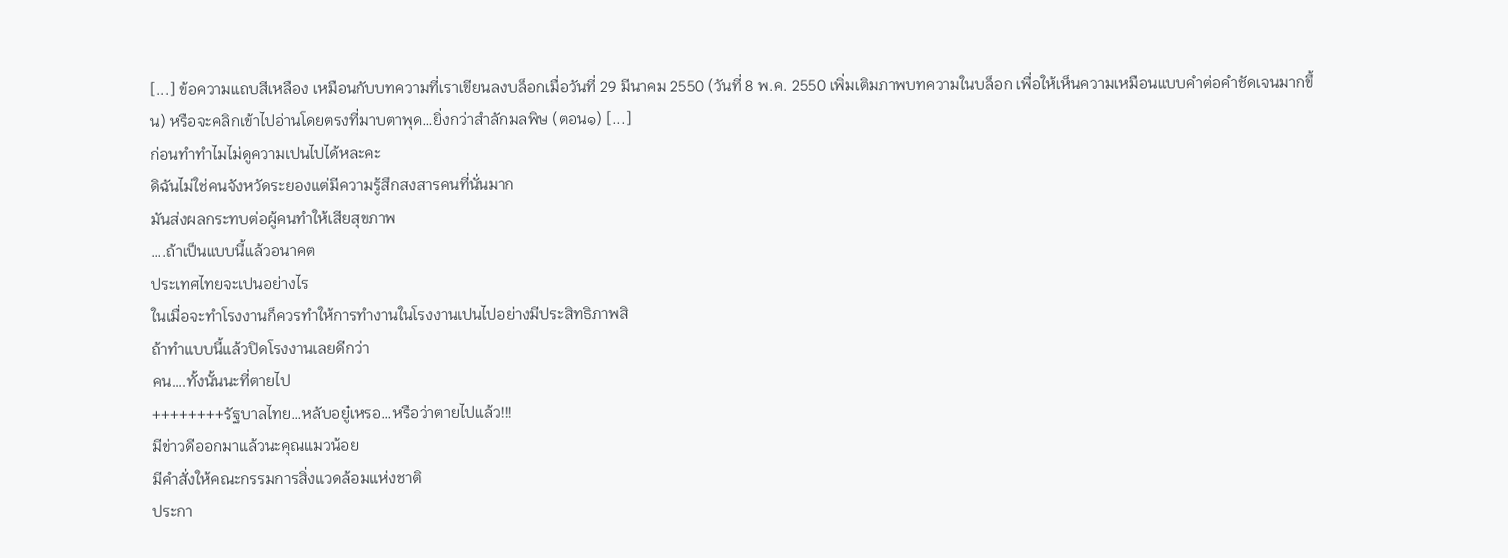[...] ข้อความแถบสีเหลือง เหมือนกับบทความที่เราเขียนลงบล็อกเมื่อวันที่ 29 มีนาคม 2550 (วันที่ 8 พ.ค. 2550 เพิ่มเติมภาพบทความในบล็อก เพื่อให้เห็นความเหมือนแบบคำต่อคำชัดเจนมากขึ้น) หรือจะคลิกเข้าไปอ่านโดยตรงที่มาบตาพุด…ยิ่งกว่าสำลักมลพิษ (ตอน๑) [...]
ก่อนทำทำไมไม่ดูความเปนไปได้หละคะ
ดิฉันไม่ใช่คนจังหวัดระยองแต่มีความรู้สึกสงสารคนที่นั่นมาก
มันส่งผลกระทบต่อผู้คนทำให้เสียสุขภาพ
….ถ้าเป็นแบบนี้แล้วอนาคต
ประเทศไทยจะเปนอย่างไร
ในเมื่อจะทำโรงงานก็ควรทำให้การทำงานในโรงงานเปนไปอย่างมีประสิทธิภาพสิ
ถ้าทำแบบนี้แล้วปิดโรงงานเลยดีกว่า
คน….ทั้งนั้นนะที่ตายไป
++++++++รัฐบาลไทย…หลับอยู๋เหรอ…หรือว่าตายไปแล้ว!!!
มีข่าวดีออกมาแล้วนะคุณแมวน้อย
มีคำสั่งให้คณะกรรมการสิ่งแวดล้อมแห่งชาติ
ประกา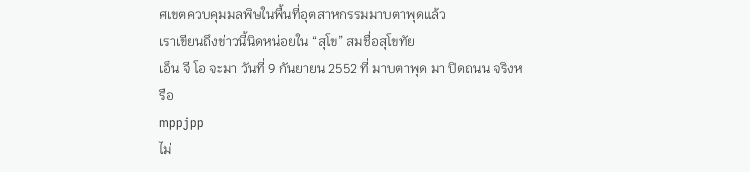ศเขตควบคุมมลพิษในพื้นที่อุตสาหกรรมมาบตาพุดแล้ว
เราเขียนถึงข่าวนี้นิดหน่อยใน “สุโข” สมชื่อสุโขทัย
เอ็น จี โอ จะมา วันที่ 9 กันยายน 2552 ที่ มาบตาพุด มา ปิดถนน จริงหรือ
mppjpp
ไม่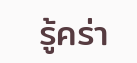รู้คร่า